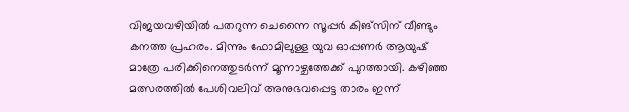വിജയവഴിയിൽ പതറുന്ന ചെന്നൈ സൂപ്പർ കിങ്സിന് വീണ്ടും കനത്ത പ്രഹരം. മിന്നും ഫോമിലുള്ള യുവ ഓപ്പണർ ആയുഷ് മാത്രേ പരിക്കിനെത്തുടർന്ന് മൂന്നാഴ്ചത്തേക്ക് പുറത്തായി. കഴിഞ്ഞ മത്സരത്തിൽ പേശിവലിവ് അനുഭവപ്പെട്ട താരം ഇന്ന്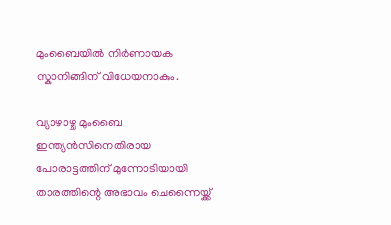മുംബൈയിൽ നിർണായക സ്കാനിങ്ങിന് വിധേയനാകും.

വ്യാഴാഴ്ച മുംബൈ ഇന്ത്യൻസിനെതിരായ പോരാട്ടത്തിന് മുന്നോടിയായി താരത്തിന്റെ അഭാവം ചെന്നൈയ്ക്ക്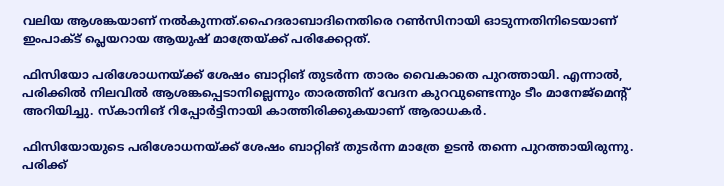വലിയ ആശങ്കയാണ് നൽകുന്നത്.ഹൈദരാബാദിനെതിരെ റൺസിനായി ഓടുന്നതിനിടെയാണ് ഇംപാക്ട് പ്ലെയറായ ആയുഷ് മാത്രേയ്ക്ക് പരിക്കേറ്റത്.

ഫിസിയോ പരിശോധനയ്ക്ക് ശേഷം ബാറ്റിങ് തുടർന്ന താരം വൈകാതെ പുറത്തായി. എന്നാൽ, പരിക്കിൽ നിലവിൽ ആശങ്കപ്പെടാനില്ലെന്നും താരത്തിന് വേദന കുറവുണ്ടെന്നും ടീം മാനേജ്മെന്റ് അറിയിച്ചു. സ്കാനിങ് റിപ്പോർട്ടിനായി കാത്തിരിക്കുകയാണ് ആരാധകർ.

ഫിസിയോയുടെ പരിശോധനയ്ക്ക് ശേഷം ബാറ്റിങ് തുടർന്ന മാത്രേ ഉടൻ തന്നെ പുറത്തായിരുന്നു. പരിക്ക്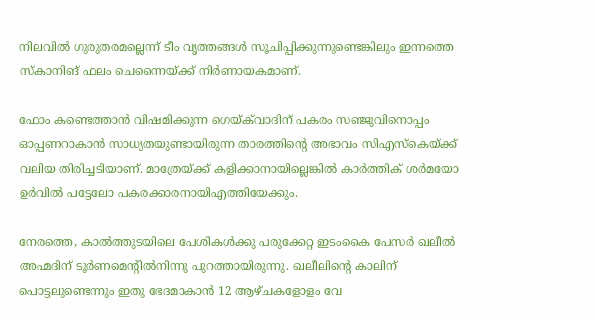നിലവിൽ ഗുരുതരമല്ലെന്ന് ടീം വൃത്തങ്ങൾ സൂചിപ്പിക്കുന്നുണ്ടെങ്കിലും ഇന്നത്തെ സ്കാനിങ് ഫലം ചെന്നൈയ്ക്ക് നിർണായകമാണ്.

ഫോം കണ്ടെത്താൻ വിഷമിക്കുന്ന ഗെയ്‌ക്‌വാദിന് പകരം സഞ്ജുവിനൊപ്പം ഓപ്പണറാകാൻ സാധ്യതയുണ്ടായിരുന്ന താരത്തിന്റെ അഭാവം സിഎസ്‌കെയ്ക്ക് വലിയ തിരിച്ചടിയാണ്. മാത്രേയ്ക്ക് കളിക്കാനായില്ലെങ്കിൽ കാർത്തിക് ശർമയോ ഉർവിൽ പട്ടേലോ പകരക്കാരനായിഎത്തിയേക്കും.

നേരത്തെ, കാൽത്തുടയിലെ പേശികൾക്കു പരുക്കേറ്റ ഇടംകൈ പേസർ ഖലീൽ അഹ്മദിന് ടൂർണമെന്റിൽനിന്നു പുറത്തായിരുന്നു. ഖലീലിന്റെ കാലിന് പൊട്ടലുണ്ടെന്നും ഇതു ഭേദമാകാൻ 12 ആഴ്ചകളോളം വേ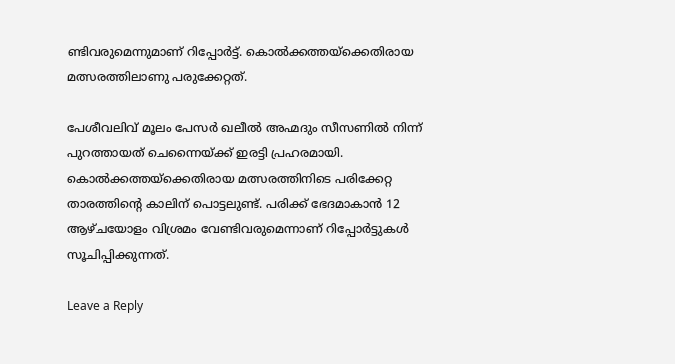ണ്ടിവരുമെന്നുമാണ് റിപ്പോർട്ട്. കൊൽക്കത്തയ്ക്കെതിരായ മത്സരത്തിലാണു പരുക്കേറ്റത്.

പേശീവലിവ് മൂലം പേസർ ഖലീൽ അഹ്മദും സീസണിൽ നിന്ന് പുറത്തായത് ചെന്നൈയ്ക്ക് ഇരട്ടി പ്രഹരമായി. കൊൽക്കത്തയ്ക്കെതിരായ മത്സരത്തിനിടെ പരിക്കേറ്റ താരത്തിന്റെ കാലിന് പൊട്ടലുണ്ട്. പരിക്ക് ഭേദമാകാൻ 12 ആഴ്ചയോളം വിശ്രമം വേണ്ടിവരുമെന്നാണ് റിപ്പോർട്ടുകൾ സൂചിപ്പിക്കുന്നത്.

Leave a Reply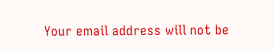Your email address will not be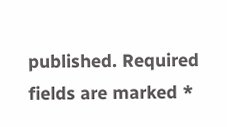published. Required fields are marked *